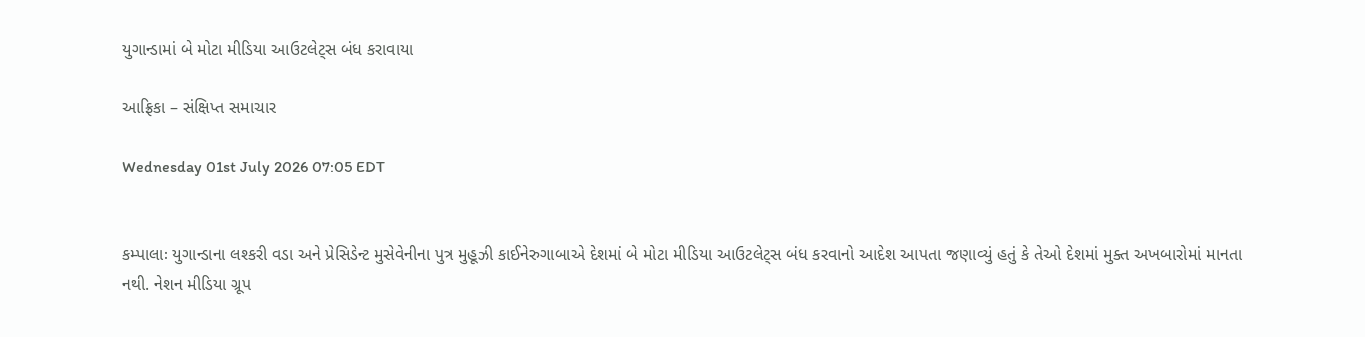યુગાન્ડામાં બે મોટા મીડિયા આઉટલેટ્સ બંધ કરાવાયા

આફ્રિકા – સંક્ષિપ્ત સમાચાર

Wednesday 01st July 2026 07:05 EDT


કમ્પાલાઃ યુગાન્ડાના લશ્કરી વડા અને પ્રેસિડેન્ટ મુસેવેનીના પુત્ર મુહૂઝી કાઈનેરુગાબાએ દેશમાં બે મોટા મીડિયા આઉટલેટ્સ બંધ કરવાનો આદેશ આપતા જણાવ્યું હતું કે તેઓ દેશમાં મુક્ત અખબારોમાં માનતા નથી. નેશન મીડિયા ગ્રૂપ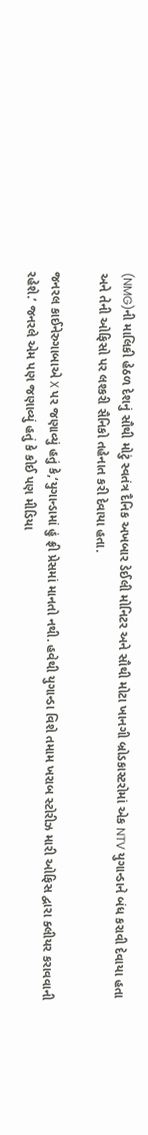(NMG)ની માલિકી હેઠળ દેશનું સૌથી મોટું સ્વતંત્ર દૈનિક અખબાર ડેઈલી મોનિટર અને સૌથી મોટા ખાનગી બ્રોડકાસ્ટરોમાં એક NTV યુગાન્ડાને બંધ કરાવી દેવાયા હતા અને તેની ઓફિસો પર લશ્કરી સૈનિકો તહેનાત કરી દેવાયા હતા.

જનરલ કાઈનેરુગાબાએ X પર જણાવ્યું હતું કે,‘યુગાન્ડામાં હું ફ્રી પ્રેસમાં માનતો નથી. હવેથી યુગાન્ડા વિશે તમામ ખરાબ સ્ટોરીઝ મારી ઓફિસ દ્વારા ક્લીયર કરાવવાની રહેશે.’ જનરલે એમ પણ જણાવ્યું હતું કે કોઈ પણ મીડિયા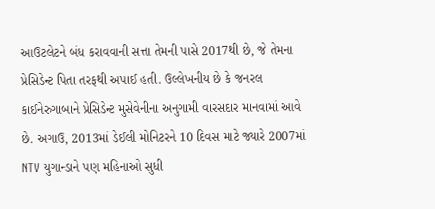આઉટલેટને બંધ કરાવવાની સત્તા તેમની પાસે 2017થી છે, જે તેમના પ્રેસિડેન્ટ પિતા તરફથી અપાઈ હતી. ઉલ્લેખનીય છે કે જનરલ કાઈનેરુગાબાને પ્રેસિડેન્ટ મુસેવેનીના અનુગામી વારસદાર માનવામાં આવે છે. અગાઉ, 2013માં ડેઈલી મોનિટરને 10 દિવસ માટે જ્યારે 2007માં NTV યુગાન્ડાને પણ મહિનાઓ સુધી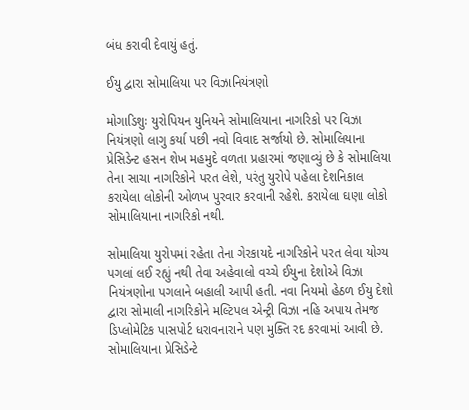બંધ કરાવી દેવાયું હતું.

ઈયુ દ્વારા સોમાલિયા પર વિઝાનિયંત્રણો

મોગાડિશુઃ યુરોપિયન યુનિયને સોમાલિયાના નાગરિકો પર વિઝા નિયંત્રણો લાગુ કર્યા પછી નવો વિવાદ સર્જાયો છે. સોમાલિયાના પ્રેસિડેન્ટ હસન શેખ મહમુદે વળતા પ્રહારમાં જણાવ્યું છે કે સોમાલિયા તેના સાચા નાગરિકોને પરત લેશે, પરંતુ યુરોપે પહેલા દેશનિકાલ કરાયેલા લોકોની ઓળખ પુરવાર કરવાની રહેશે. કરાયેલા ઘણા લોકો સોમાલિયાના નાગરિકો નથી.

સોમાલિયા યુરોપમાં રહેતા તેના ગેરકાયદે નાગરિકોને પરત લેવા યોગ્ય પગલાં લઈ રહ્યું નથી તેવા અહેવાલો વચ્ચે ઈયુના દેશોએ વિઝા નિયંત્રણોના પગલાને બહાલી આપી હતી. નવા નિયમો હેઠળ ઈયુ દેશો દ્વારા સોમાલી નાગરિકોને મલ્ટિપલ એન્ટ્રી વિઝા નહિ અપાય તેમજ ડિપ્લોમેટિક પાસપોર્ટ ધરાવનારાને પણ મુક્તિ રદ કરવામાં આવી છે. સોમાલિયાના પ્રેસિડેન્ટે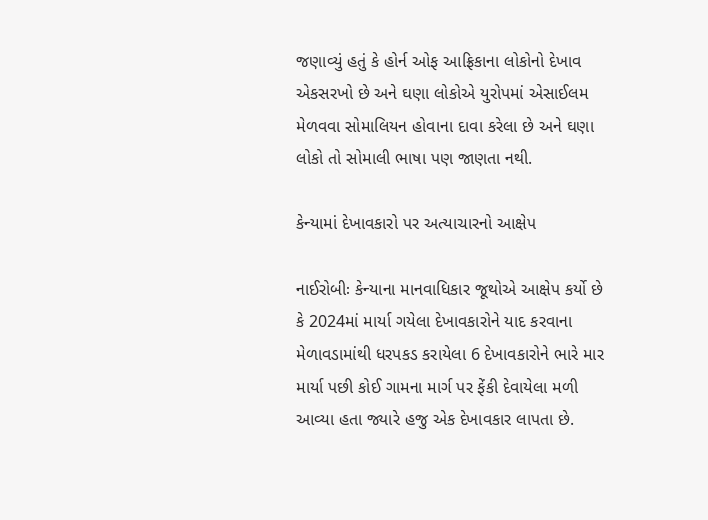જણાવ્યું હતું કે હોર્ન ઓફ આફ્રિકાના લોકોનો દેખાવ એકસરખો છે અને ઘણા લોકોએ યુરોપમાં એસાઈલમ મેળવવા સોમાલિયન હોવાના દાવા કરેલા છે અને ઘણા લોકો તો સોમાલી ભાષા પણ જાણતા નથી.

કેન્યામાં દેખાવકારો પર અત્યાચારનો આક્ષેપ

નાઈરોબીઃ કેન્યાના માનવાધિકાર જૂથોએ આક્ષેપ કર્યો છે કે 2024માં માર્યા ગયેલા દેખાવકારોને યાદ કરવાના મેળાવડામાંથી ધરપકડ કરાયેલા 6 દેખાવકારોને ભારે માર માર્યા પછી કોઈ ગામના માર્ગ પર ફેંકી દેવાયેલા મળી આવ્યા હતા જ્યારે હજુ એક દેખાવકાર લાપતા છે.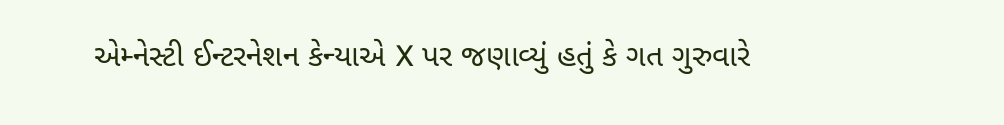એમ્નેસ્ટી ઈન્ટરનેશન કેન્યાએ X પર જણાવ્યું હતું કે ગત ગુરુવારે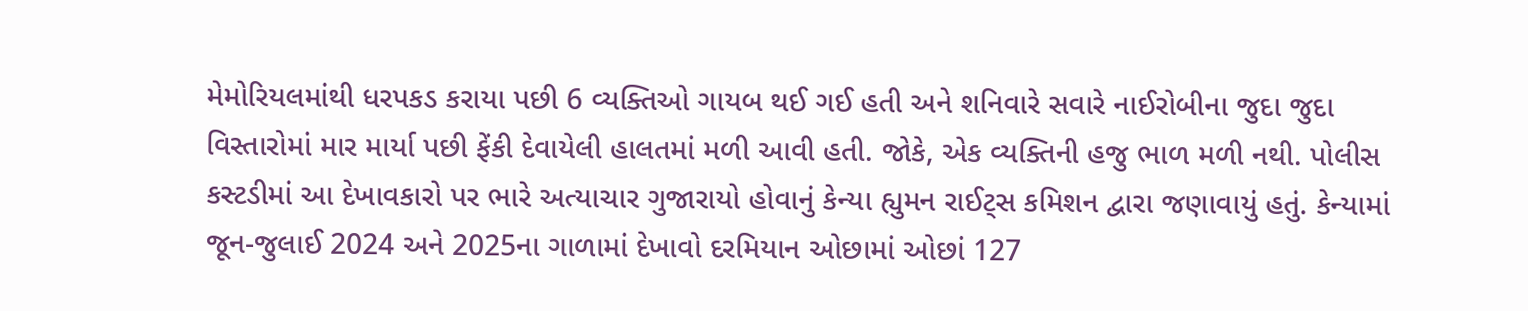મેમોરિયલમાંથી ધરપકડ કરાયા પછી 6 વ્યક્તિઓ ગાયબ થઈ ગઈ હતી અને શનિવારે સવારે નાઈરોબીના જુદા જુદા વિસ્તારોમાં માર માર્યા પછી ફેંકી દેવાયેલી હાલતમાં મળી આવી હતી. જોકે, એક વ્યક્તિની હજુ ભાળ મળી નથી. પોલીસ કસ્ટડીમાં આ દેખાવકારો પર ભારે અત્યાચાર ગુજારાયો હોવાનું કેન્યા હ્યુમન રાઈટ્સ કમિશન દ્વારા જણાવાયું હતું. કેન્યામાં જૂન-જુલાઈ 2024 અને 2025ના ગાળામાં દેખાવો દરમિયાન ઓછામાં ઓછાં 127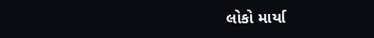લોકો માર્યા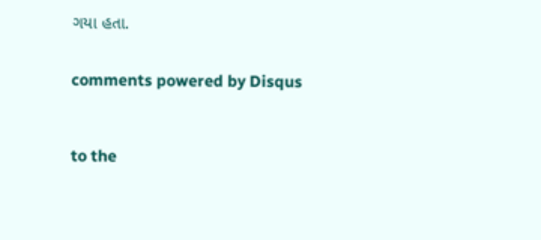ગયા હતા.


comments powered by Disqus



to the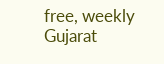free, weekly Gujarat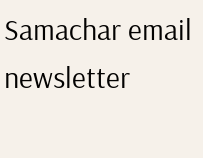Samachar email newsletter